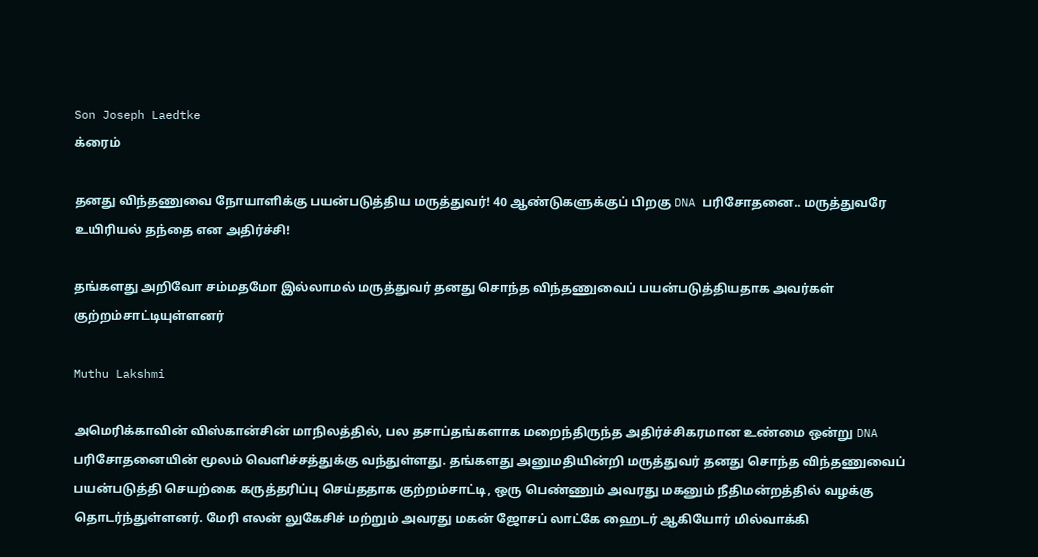Son Joseph Laedtke
க்ரைம்

தனது விந்தணுவை நோயாளிக்கு பயன்படுத்திய மருத்துவர்! 40 ஆண்டுகளுக்குப் பிறகு DNA பரிசோதனை.. மருத்துவரே உயிரியல் தந்தை என அதிர்ச்சி!

தங்களது அறிவோ சம்மதமோ இல்லாமல் மருத்துவர் தனது சொந்த விந்தணுவைப் பயன்படுத்தியதாக அவர்கள் குற்றம்சாட்டியுள்ளனர்

Muthu Lakshmi

அமெரிக்காவின் விஸ்கான்சின் மாநிலத்தில், பல தசாப்தங்களாக மறைந்திருந்த அதிர்ச்சிகரமான உண்மை ஒன்று DNA பரிசோதனையின் மூலம் வெளிச்சத்துக்கு வந்துள்ளது. தங்களது அனுமதியின்றி மருத்துவர் தனது சொந்த விந்தணுவைப் பயன்படுத்தி செயற்கை கருத்தரிப்பு செய்ததாக குற்றம்சாட்டி, ஒரு பெண்ணும் அவரது மகனும் நீதிமன்றத்தில் வழக்கு தொடர்ந்துள்ளனர். மேரி எலன் லுகேசிச் மற்றும் அவரது மகன் ஜோசப் லாட்கே ஹைடர் ஆகியோர் மில்வாக்கி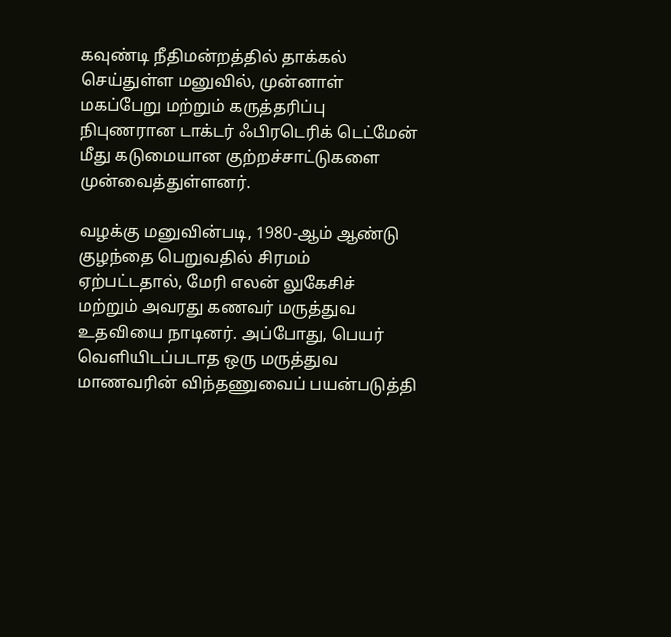கவுண்டி நீதிமன்றத்தில் தாக்கல் செய்துள்ள மனுவில், முன்னாள் மகப்பேறு மற்றும் கருத்தரிப்பு நிபுணரான டாக்டர் ஃபிரடெரிக் டெட்மேன் மீது கடுமையான குற்றச்சாட்டுகளை முன்வைத்துள்ளனர்.

வழக்கு மனுவின்படி, 1980-ஆம் ஆண்டு குழந்தை பெறுவதில் சிரமம் ஏற்பட்டதால், மேரி எலன் லுகேசிச் மற்றும் அவரது கணவர் மருத்துவ உதவியை நாடினர். அப்போது, பெயர் வெளியிடப்படாத ஒரு மருத்துவ மாணவரின் விந்தணுவைப் பயன்படுத்தி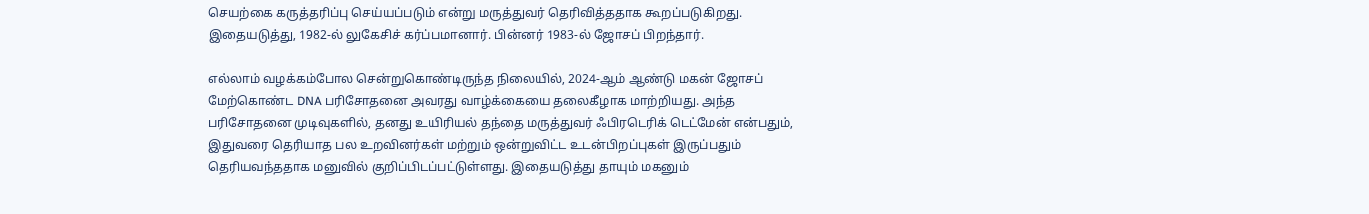செயற்கை கருத்தரிப்பு செய்யப்படும் என்று மருத்துவர் தெரிவித்ததாக கூறப்படுகிறது. இதையடுத்து, 1982-ல் லுகேசிச் கர்ப்பமானார். பின்னர் 1983-ல் ஜோசப் பிறந்தார்.

எல்லாம் வழக்கம்போல சென்றுகொண்டிருந்த நிலையில், 2024-ஆம் ஆண்டு மகன் ஜோசப் மேற்கொண்ட DNA பரிசோதனை அவரது வாழ்க்கையை தலைகீழாக மாற்றியது. அந்த பரிசோதனை முடிவுகளில், தனது உயிரியல் தந்தை மருத்துவர் ஃபிரடெரிக் டெட்மேன் என்பதும், இதுவரை தெரியாத பல உறவினர்கள் மற்றும் ஒன்றுவிட்ட உடன்பிறப்புகள் இருப்பதும் தெரியவந்ததாக மனுவில் குறிப்பிடப்பட்டுள்ளது. இதையடுத்து தாயும் மகனும்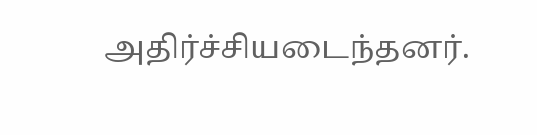அதிர்ச்சியடைந்தனர்.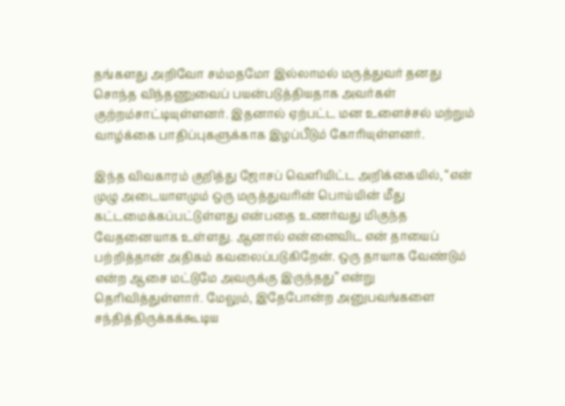தங்களது அறிவோ சம்மதமோ இல்லாமல் மருத்துவர் தனது சொந்த விந்தணுவைப் பயன்படுத்தியதாக அவர்கள் குற்றம்சாட்டியுள்ளனர். இதனால் ஏற்பட்ட மன உளைச்சல் மற்றும் வாழ்க்கை பாதிப்புகளுக்காக இழப்பீடும் கோரியுள்ளனர்.

இந்த விவகாரம் குறித்து ஜோசப் வெளியிட்ட அறிக்கையில், “என் முழு அடையாளமும் ஒரு மருத்துவரின் பொய்யின் மீது கட்டமைக்கப்பட்டுள்ளது என்பதை உணர்வது மிகுந்த வேதனையாக உள்ளது. ஆனால் என்னைவிட என் தாயைப் பற்றித்தான் அதிகம் கவலைப்படுகிறேன். ஒரு தாயாக வேண்டும் என்ற ஆசை மட்டுமே அவருக்கு இருந்தது” என்று தெரிவித்துள்ளார். மேலும், இதேபோன்ற அனுபவங்களை சந்தித்திருக்கக்கூடிய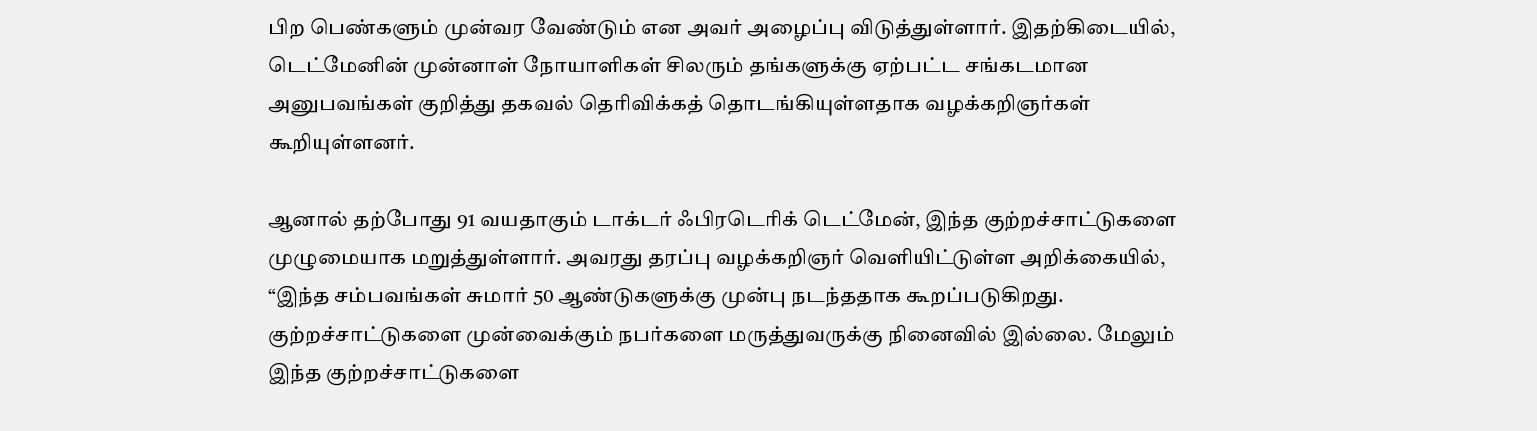பிற பெண்களும் முன்வர வேண்டும் என அவர் அழைப்பு விடுத்துள்ளார். இதற்கிடையில், டெட்மேனின் முன்னாள் நோயாளிகள் சிலரும் தங்களுக்கு ஏற்பட்ட சங்கடமான அனுபவங்கள் குறித்து தகவல் தெரிவிக்கத் தொடங்கியுள்ளதாக வழக்கறிஞர்கள் கூறியுள்ளனர்.

ஆனால் தற்போது 91 வயதாகும் டாக்டர் ஃபிரடெரிக் டெட்மேன், இந்த குற்றச்சாட்டுகளை முழுமையாக மறுத்துள்ளார். அவரது தரப்பு வழக்கறிஞர் வெளியிட்டுள்ள அறிக்கையில், “இந்த சம்பவங்கள் சுமார் 50 ஆண்டுகளுக்கு முன்பு நடந்ததாக கூறப்படுகிறது. குற்றச்சாட்டுகளை முன்வைக்கும் நபர்களை மருத்துவருக்கு நினைவில் இல்லை. மேலும் இந்த குற்றச்சாட்டுகளை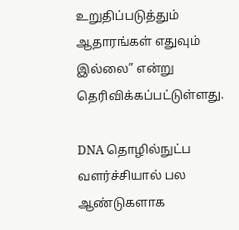உறுதிப்படுத்தும் ஆதாரங்கள் எதுவும் இல்லை” என்று தெரிவிக்கப்பட்டுள்ளது.

DNA தொழில்நுட்ப வளர்ச்சியால் பல ஆண்டுகளாக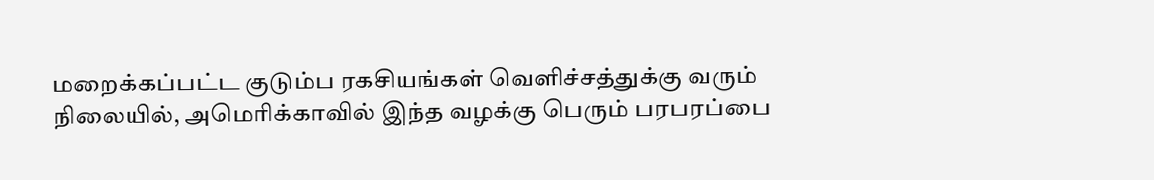மறைக்கப்பட்ட குடும்ப ரகசியங்கள் வெளிச்சத்துக்கு வரும் நிலையில், அமெரிக்காவில் இந்த வழக்கு பெரும் பரபரப்பை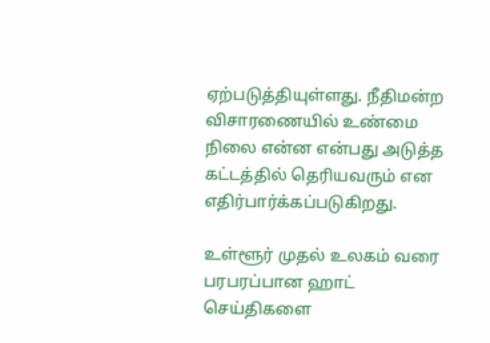ஏற்படுத்தியுள்ளது. நீதிமன்ற விசாரணையில் உண்மை நிலை என்ன என்பது அடுத்த கட்டத்தில் தெரியவரும் என எதிர்பார்க்கப்படுகிறது.

உள்ளூர் முதல் உலகம் வரை பரபரப்பான ஹாட் செய்திகளை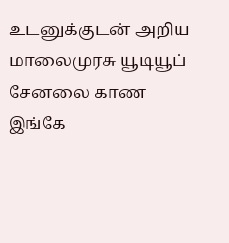உடனுக்குடன் அறிய மாலைமுரசு யூடியூப் சேனலை காண இங்கே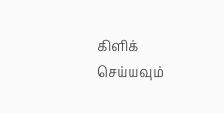கிளிக் செய்யவும்